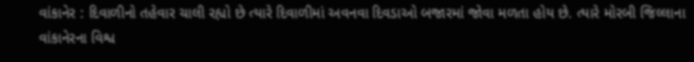વાંકાનેર : દિવાળીનો તહેવાર ચાલી રહ્યો છે ત્યારે દિવાળીમાં અવનવા દિવડાઓ બજારમાં જોવા મળતા હોય છે. ત્યારે મોરબી જિલ્લાના વાંકાનેરના વિશ્વ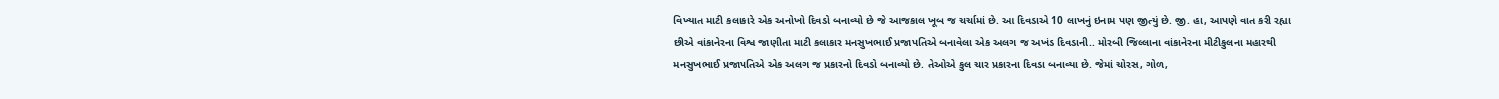વિખ્યાત માટી કલાકારે એક અનોખો દિવડો બનાવ્યો છે જે આજકાલ ખૂબ જ ચર્ચામાં છે. આ દિવડાએ 10 લાખનું ઇનામ પણ જીત્યું છે. જી. હા, આપણે વાત કરી રહ્યા છીએ વાંકાનેરના વિશ્વ જાણીતા માટી કલાકાર મનસુખભાઈ પ્રજાપતિએ બનાવેલા એક અલગ જ અખંડ દિવડાની.. મોરબી જિલ્લાના વાંકાનેરના મીટીકુલના મહારથી મનસુખભાઈ પ્રજાપતિએ એક અલગ જ પ્રકારનો દિવડો બનાવ્યો છે. તેઓએ કુલ ચાર પ્રકારના દિવડા બનાવ્યા છે. જેમાં ચોરસ, ગોળ,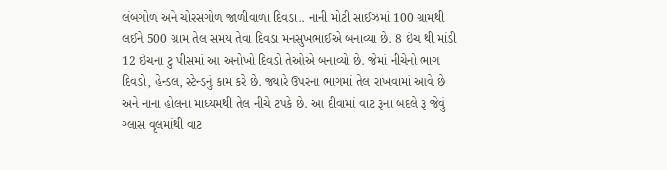લંબગોળ અને ચોરસગોળ જાળીવાળા દિવડા.. નાની મોટી સાઈઝમાં 100 ગ્રામથી લઈને 500 ગ્રામ તેલ સમય તેવા દિવડા મનસુખભાઈએ બનાવ્યા છે. 8 ઇંચ થી માંડી 12 ઇંચના ટુ પીસમાં આ અનોખો દિવડો તેઓએ બનાવ્યો છે. જેમાં નીચેનો ભાગ દિવડો, હેન્ડલ, સ્ટેન્ડનું કામ કરે છે. જ્યારે ઉપરના ભાગમાં તેલ રાખવામાં આવે છે અને નાના હોલના માધ્યમથી તેલ નીચે ટપકે છે. આ દીવામાં વાટ રૂના બદલે રૂ જેવું ગ્લાસ વૃલમાંથી વાટ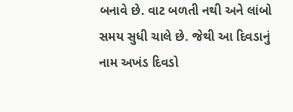બનાવે છે. વાટ બળતી નથી અને લાંબો સમય સુધી ચાલે છે. જેથી આ દિવડાનું નામ અખંડ દિવડો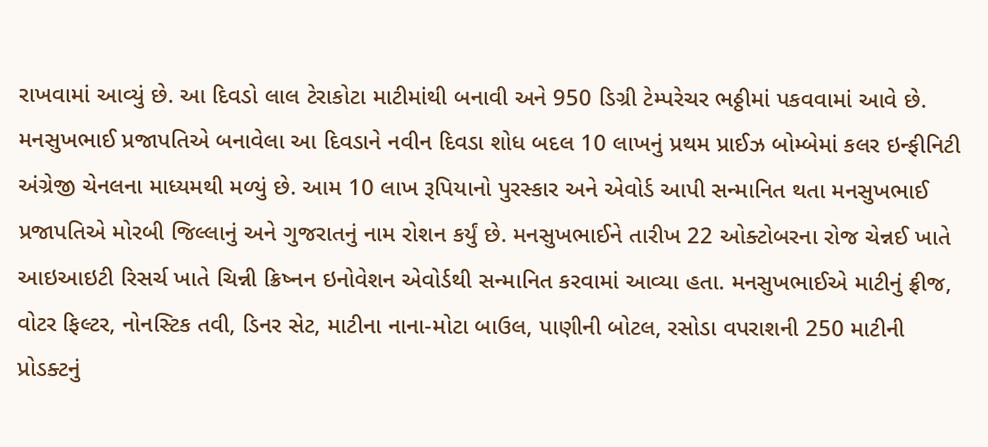રાખવામાં આવ્યું છે. આ દિવડો લાલ ટેરાકોટા માટીમાંથી બનાવી અને 950 ડિગ્રી ટેમ્પરેચર ભઠ્ઠીમાં પકવવામાં આવે છે. મનસુખભાઈ પ્રજાપતિએ બનાવેલા આ દિવડાને નવીન દિવડા શોધ બદલ 10 લાખનું પ્રથમ પ્રાઈઝ બોમ્બેમાં કલર ઇન્ફીનિટી અંગ્રેજી ચેનલના માધ્યમથી મળ્યું છે. આમ 10 લાખ રૂપિયાનો પુરસ્કાર અને એવોર્ડ આપી સન્માનિત થતા મનસુખભાઈ પ્રજાપતિએ મોરબી જિલ્લાનું અને ગુજરાતનું નામ રોશન કર્યું છે. મનસુખભાઈને તારીખ 22 ઓક્ટોબરના રોજ ચેન્નઈ ખાતે આઇઆઇટી રિસર્ચ ખાતે ચિન્ની ક્રિષ્નન ઇનોવેશન એવોર્ડથી સન્માનિત કરવામાં આવ્યા હતા. મનસુખભાઈએ માટીનું ફ્રીજ, વોટર ફિલ્ટર, નોનસ્ટિક તવી, ડિનર સેટ, માટીના નાના-મોટા બાઉલ, પાણીની બોટલ, રસોડા વપરાશની 250 માટીની પ્રોડક્ટનું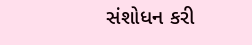સંશોધન કરી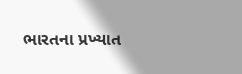ભારતના પ્રખ્યાત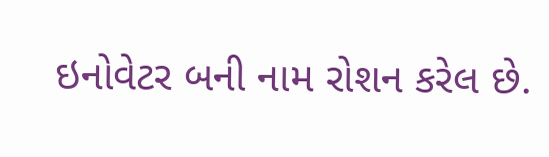ઇનોવેટર બની નામ રોશન કરેલ છે.